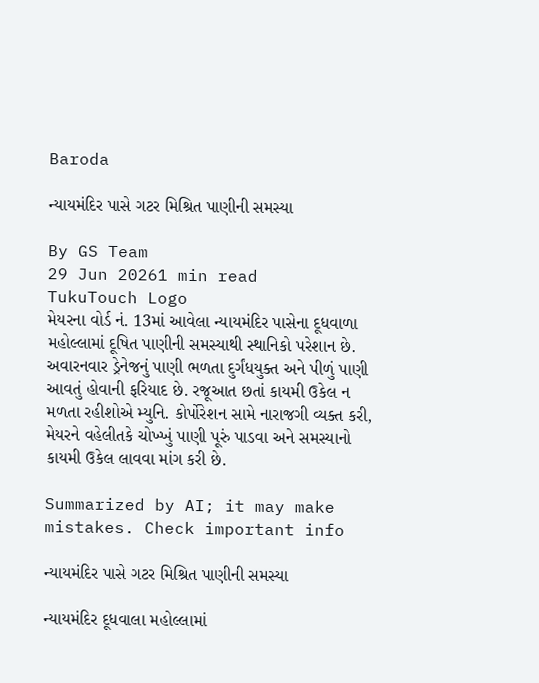Baroda

ન્યાયમંદિર પાસે ગટર મિશ્રિત પાણીની સમસ્યા

By GS Team
29 Jun 20261 min read
TukuTouch Logo
મેયરના વોર્ડ નં. 13માં આવેલા ન્યાયમંદિર પાસેના દૂધવાળા મહોલ્લામાં દૂષિત પાણીની સમસ્યાથી સ્થાનિકો પરેશાન છે. અવારનવાર ડ્રેનેજનું પાણી ભળતા દુર્ગંધયુક્ત અને પીળું પાણી આવતું હોવાની ફરિયાદ છે. રજૂઆત છતાં કાયમી ઉકેલ ન મળતા રહીશોએ મ્યુનિ. કોર્પોરેશન સામે નારાજગી વ્યક્ત કરી, મેયરને વહેલીતકે ચોખ્ખું પાણી પૂરું પાડવા અને સમસ્યાનો કાયમી ઉકેલ લાવવા માંગ કરી છે.

Summarized by AI; it may make mistakes. Check important info

ન્યાયમંદિર પાસે ગટર મિશ્રિત પાણીની સમસ્યા

ન્યાયમંદિર દૂધવાલા મહોલ્લામાં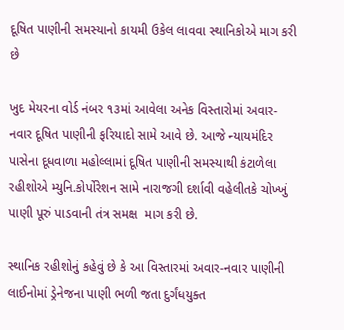દૂષિત પાણીની સમસ્યાનો કાયમી ઉકેલ લાવવા સ્થાનિકોએ માગ કરી છે

ખુદ મેયરના વોર્ડ નંબર ૧૩માં આવેલા અનેક વિસ્તારોમાં અવાર-નવાર દૂષિત પાણીની ફરિયાદો સામે આવે છે. આજે ન્યાયમંદિર પાસેના દૂધવાળા મહોલ્લામાં દૂષિત પાણીની સમસ્યાથી કંટાળેલા રહીશોએ મ્યુનિ.કોર્પોરેશન સામે નારાજગી દર્શાવી વહેલીતકે ચોખ્ખું પાણી પૂરું પાડવાની તંત્ર સમક્ષ  માગ કરી છે.

સ્થાનિક રહીશોનું કહેવું છે કે આ વિસ્તારમાં અવાર-નવાર પાણીની લાઈનોમાં ડ્રેનેજના પાણી ભળી જતા દુર્ગંધયુક્ત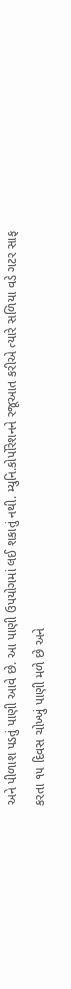અને પીળાશ પડતું પાણી આવે છે. આ પાણી ઉપયોગમાં લઈ શકાતું નથી. મ્યુનિ.કોર્પોરેશનને રજૂઆત કરીએ ત્યારે સળિયા વડે ગટર સાફ કરતા ૧૫ દિવસ ચોખ્ખું પાણી મળે છે અને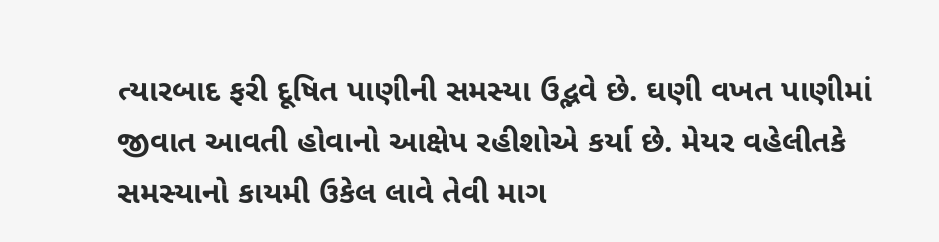ત્યારબાદ ફરી દૂષિત પાણીની સમસ્યા ઉદ્ભવે છે. ઘણી વખત પાણીમાં જીવાત આવતી હોવાનો આક્ષેપ રહીશોએ કર્યા છે. મેયર વહેલીતકે સમસ્યાનો કાયમી ઉકેલ લાવે તેવી માગ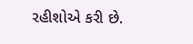રહીશોએ કરી છે.